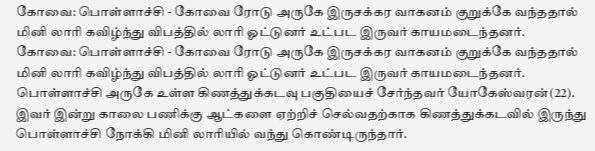கோவை: பொள்ளாச்சி - கோவை ரோடு அருகே இருசக்கர வாகனம் குறுக்கே வந்ததால் மினி லாரி கவிழ்ந்து விபத்தில் லாரி ஓட்டுனர் உட்பட இருவர் காயமடைந்தனர்.
கோவை: பொள்ளாச்சி - கோவை ரோடு அருகே இருசக்கர வாகனம் குறுக்கே வந்ததால் மினி லாரி கவிழ்ந்து விபத்தில் லாரி ஓட்டுனர் உட்பட இருவர் காயமடைந்தனர்.
பொள்ளாச்சி அருகே உள்ள கிணத்துக்கடவு பகுதியைச் சேர்ந்தவர் யோகேஸ்வரன்(22). இவர் இன்று காலை பணிக்கு ஆட்களை ஏற்றிச் செல்வதற்காக கிணத்துக்கடவில் இருந்து பொள்ளாச்சி நோக்கி மினி லாரியில் வந்து கொண்டிருந்தார்.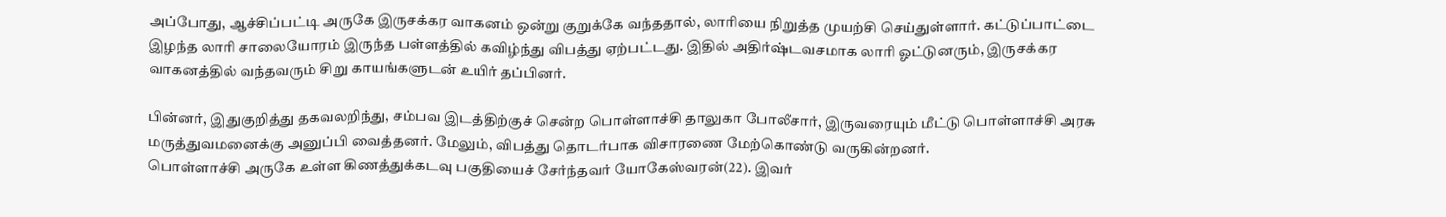அப்போது, ஆச்சிப்பட்டி அருகே இருசக்கர வாகனம் ஒன்று குறுக்கே வந்ததால், லாரியை நிறுத்த முயற்சி செய்துள்ளார். கட்டுப்பாட்டை இழந்த லாரி சாலையோரம் இருந்த பள்ளத்தில் கவிழ்ந்து விபத்து ஏற்பட்டது. இதில் அதிர்ஷ்டவசமாக லாரி ஓட்டுனரும், இருசக்கர வாகனத்தில் வந்தவரும் சிறு காயங்களுடன் உயிர் தப்பினர்.

பின்னர், இதுகுறித்து தகவலறிந்து, சம்பவ இடத்திற்குச் சென்ற பொள்ளாச்சி தாலுகா போலீசார், இருவரையும் மீட்டு பொள்ளாச்சி அரசு மருத்துவமனைக்கு அனுப்பி வைத்தனர். மேலும், விபத்து தொடர்பாக விசாரணை மேற்கொண்டு வருகின்றனர்.
பொள்ளாச்சி அருகே உள்ள கிணத்துக்கடவு பகுதியைச் சேர்ந்தவர் யோகேஸ்வரன்(22). இவர்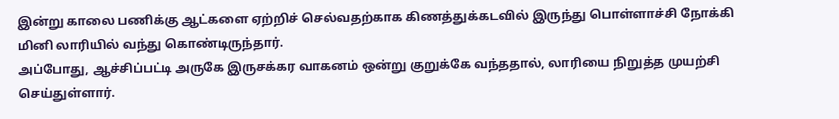இன்று காலை பணிக்கு ஆட்களை ஏற்றிச் செல்வதற்காக கிணத்துக்கடவில் இருந்து பொள்ளாச்சி நோக்கி மினி லாரியில் வந்து கொண்டிருந்தார்.
அப்போது, ஆச்சிப்பட்டி அருகே இருசக்கர வாகனம் ஒன்று குறுக்கே வந்ததால், லாரியை நிறுத்த முயற்சி செய்துள்ளார்.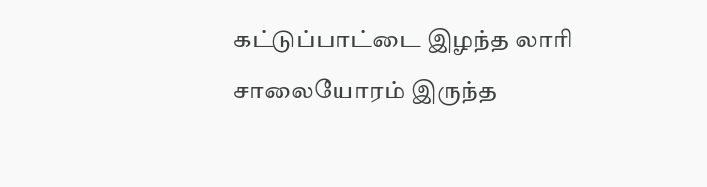கட்டுப்பாட்டை இழந்த லாரி சாலையோரம் இருந்த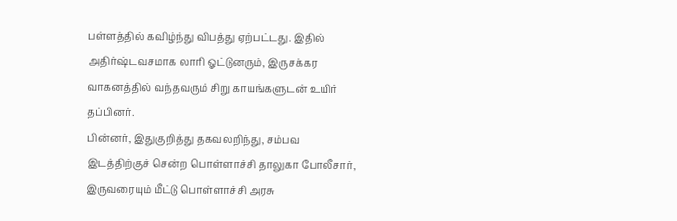பள்ளத்தில் கவிழ்ந்து விபத்து ஏற்பட்டது. இதில் அதிர்ஷ்டவசமாக லாரி ஓட்டுனரும், இருசக்கர வாகனத்தில் வந்தவரும் சிறு காயங்களுடன் உயிர் தப்பினர்.
பின்னர், இதுகுறித்து தகவலறிந்து, சம்பவ இடத்திற்குச் சென்ற பொள்ளாச்சி தாலுகா போலீசார், இருவரையும் மீட்டு பொள்ளாச்சி அரசு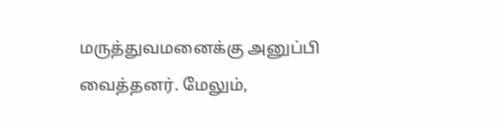மருத்துவமனைக்கு அனுப்பி வைத்தனர். மேலும்,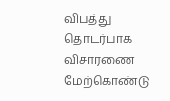விபத்து தொடர்பாக விசாரணை மேற்கொண்டு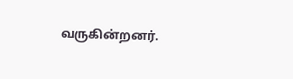வருகின்றனர்.